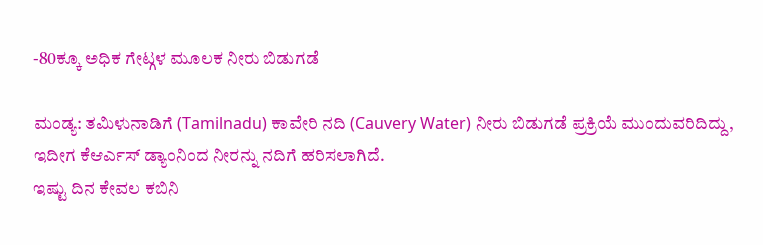-80ಕ್ಕೂ ಅಧಿಕ ಗೇಟ್ಗಳ ಮೂಲಕ ನೀರು ಬಿಡುಗಡೆ

ಮಂಡ್ಯ: ತಮಿಳುನಾಡಿಗೆ (Tamilnadu) ಕಾವೇರಿ ನದಿ (Cauvery Water) ನೀರು ಬಿಡುಗಡೆ ಪ್ರಕ್ರಿಯೆ ಮುಂದುವರಿದಿದ್ದು, ಇದೀಗ ಕೆಆರ್ಎಸ್ ಡ್ಯಾಂನಿಂದ ನೀರನ್ನು ನದಿಗೆ ಹರಿಸಲಾಗಿದೆ.
ಇಷ್ಟು ದಿನ ಕೇವಲ ಕಬಿನಿ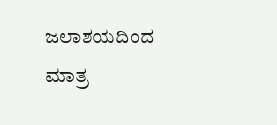ಜಲಾಶಯದಿಂದ ಮಾತ್ರ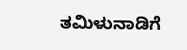ತಮಿಳುನಾಡಿಗೆ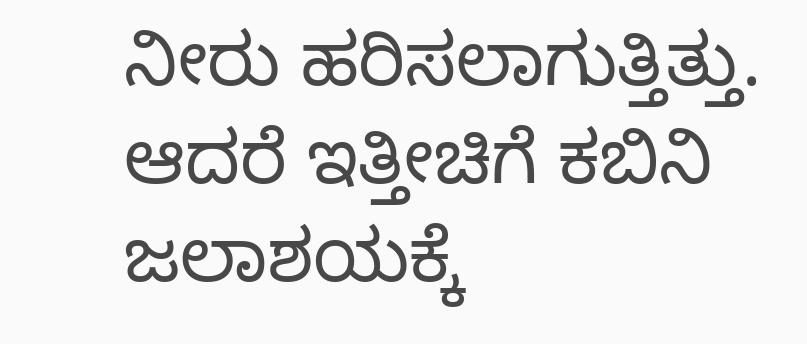ನೀರು ಹರಿಸಲಾಗುತ್ತಿತ್ತು. ಆದರೆ ಇತ್ತೀಚಿಗೆ ಕಬಿನಿ ಜಲಾಶಯಕ್ಕೆ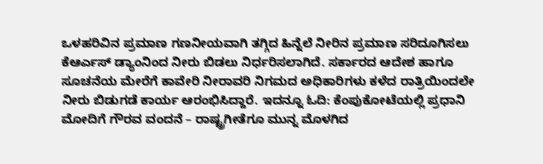ಒಳಹರಿವಿನ ಪ್ರಮಾಣ ಗಣನೀಯವಾಗಿ ತಗ್ಗಿದ ಹಿನ್ನೆಲೆ ನೀರಿನ ಪ್ರಮಾಣ ಸರಿದೂಗಿಸಲು ಕೆಆರ್ಎಸ್ ಡ್ಯಾಂನಿಂದ ನೀರು ಬಿಡಲು ನಿರ್ಧರಿಸಲಾಗಿದೆ. ಸರ್ಕಾರದ ಆದೇಶ ಹಾಗೂ ಸೂಚನೆಯ ಮೇರೆಗೆ ಕಾವೇರಿ ನೀರಾವರಿ ನಿಗಮದ ಅಧಿಕಾರಿಗಳು ಕಳೆದ ರಾತ್ರಿಯಿಂದಲೇ ನೀರು ಬಿಡುಗಡೆ ಕಾರ್ಯ ಆರಂಭಿಸಿದ್ದಾರೆ. ಇದನ್ನೂ ಓದಿ: ಕೆಂಪುಕೋಟೆಯಲ್ಲಿ ಪ್ರಧಾನಿ ಮೋದಿಗೆ ಗೌರವ ವಂದನೆ – ರಾಷ್ಟ್ರಗೀತೆಗೂ ಮುನ್ನ ಮೊಳಗಿದ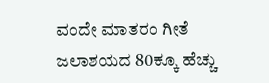ವಂದೇ ಮಾತರಂ ಗೀತೆ
ಜಲಾಶಯದ 80ಕ್ಕೂ ಹೆಚ್ಚು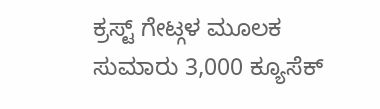ಕ್ರಸ್ಟ್ ಗೇಟ್ಗಳ ಮೂಲಕ ಸುಮಾರು 3,000 ಕ್ಯೂಸೆಕ್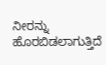ನೀರನ್ನು ಹೊರಬಿಡಲಾಗುತ್ತಿದೆ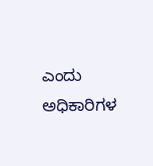ಎಂದು ಅಧಿಕಾರಿಗಳ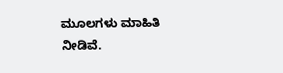ಮೂಲಗಳು ಮಾಹಿತಿ ನೀಡಿವೆ.